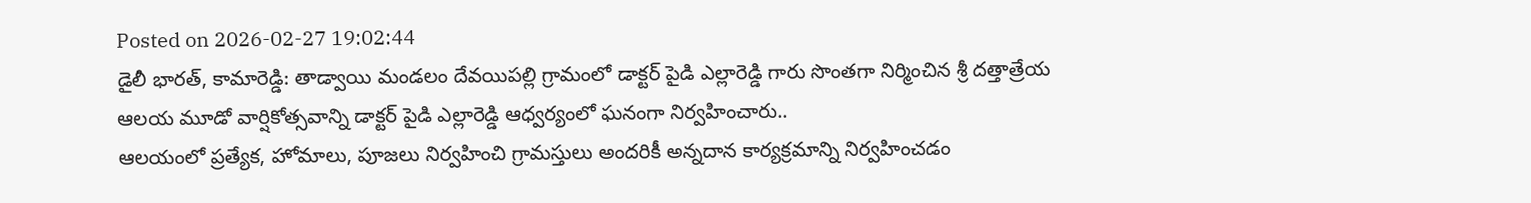Posted on 2026-02-27 19:02:44
డైలీ భారత్, కామారెడ్డి: తాడ్వాయి మండలం దేవయిపల్లి గ్రామంలో డాక్టర్ పైడి ఎల్లారెడ్డి గారు సొంతగా నిర్మించిన శ్రీ దత్తాత్రేయ ఆలయ మూడో వార్షికోత్సవాన్ని డాక్టర్ పైడి ఎల్లారెడ్డి ఆధ్వర్యంలో ఘనంగా నిర్వహించారు..
ఆలయంలో ప్రత్యేక, హోమాలు, పూజలు నిర్వహించి గ్రామస్తులు అందరికీ అన్నదాన కార్యక్రమాన్ని నిర్వహించడం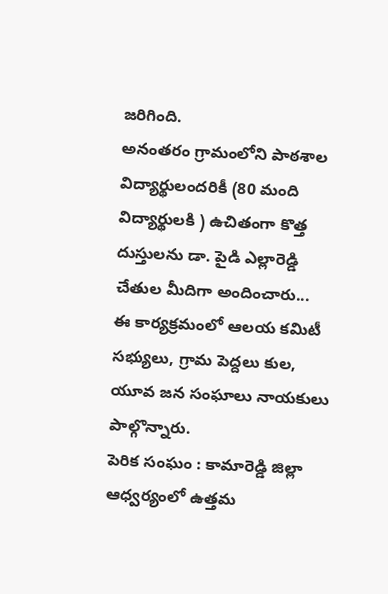జరిగింది.
అనంతరం గ్రామంలోని పాఠశాల విద్యార్థులందరికీ (80 మంది విద్యార్థులకి ) ఉచితంగా కొత్త దుస్తులను డా. పైడి ఎల్లారెడ్డి చేతుల మీదిగా అందించారు...
ఈ కార్యక్రమంలో ఆలయ కమిటీ సభ్యులు, గ్రామ పెద్దలు కుల, యూవ జన సంఘాలు నాయకులు పాల్గొన్నారు.
పెరిక సంఘం : కామారెడ్డి జిల్లా ఆధ్వర్యంలో ఉత్తమ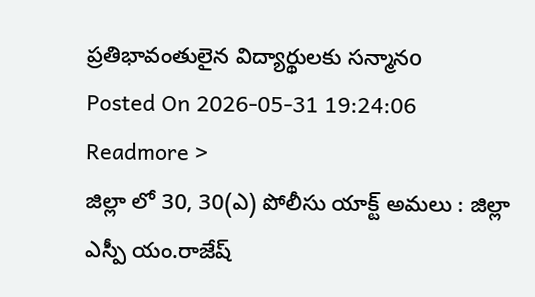ప్రతిభావంతులైన విద్యార్థులకు సన్మానo
Posted On 2026-05-31 19:24:06
Readmore >
జిల్లా లో 30, 30(ఎ) పోలీసు యాక్ట్ అమలు : జిల్లా ఎస్పీ యం.రాజేష్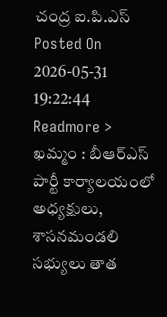చంద్ర ఐ.పి.ఎస్
Posted On 2026-05-31 19:22:44
Readmore >
ఖమ్మం : బీఆర్ఎస్ పార్టీ కార్యాలయంలో అధ్యక్షులు, శాసనమండలి సభ్యులు తాత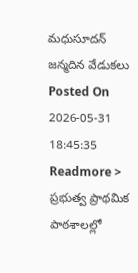మధుసూదన్ జన్మదిన వేడుకలు
Posted On 2026-05-31 18:45:35
Readmore >
ప్రభుత్వ ప్రాథమిక పాఠశాలల్లో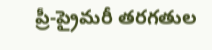ప్రీ-ప్రైమరీ తరగతుల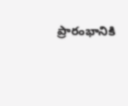ప్రారంభానికి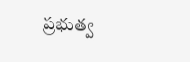ప్రభుత్వ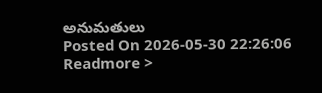అనుమతులు
Posted On 2026-05-30 22:26:06
Readmore >